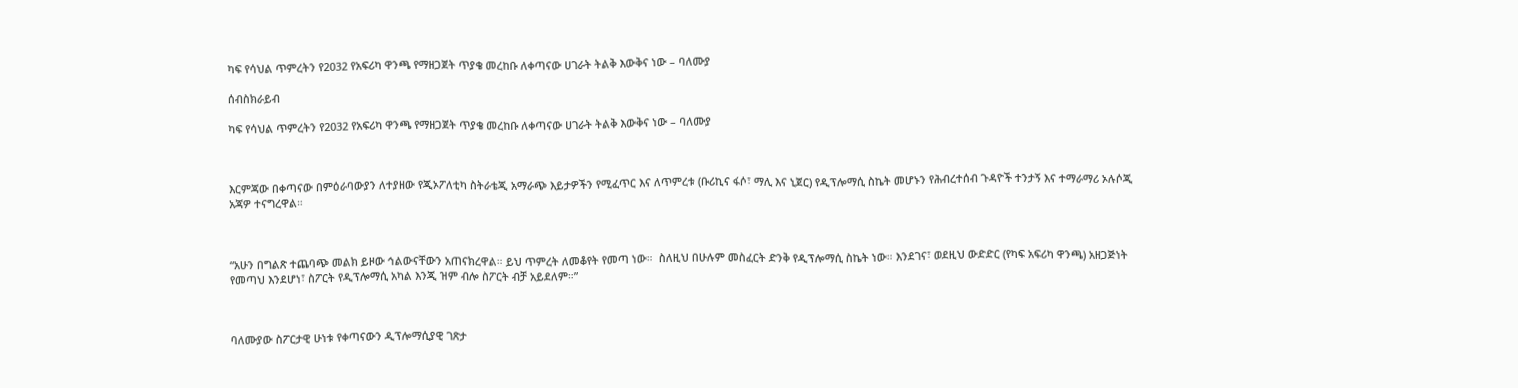ካፍ የሳህል ጥምረትን የ2032 የአፍሪካ ዋንጫ የማዘጋጀት ጥያቄ መረከቡ ለቀጣናው ሀገራት ትልቅ እውቅና ነው – ባለሙያ

ሰብስክራይብ

ካፍ የሳህል ጥምረትን የ2032 የአፍሪካ ዋንጫ የማዘጋጀት ጥያቄ መረከቡ ለቀጣናው ሀገራት ትልቅ እውቅና ነው – ባለሙያ



እርምጃው በቀጣናው በምዕራባውያን ለተያዘው የጂኦፖለቲካ ስትራቴጂ አማራጭ እይታዎችን የሚፈጥር እና ለጥምረቱ (ቡሪኪና ፋሶ፣ ማሊ እና ኒጀር) የዲፕሎማሲ ስኬት መሆኑን የሕብረተሰብ ጉዳዮች ተንታኝ እና ተማራማሪ ኦሉሶጂ አጃዎ ተናግረዋል።



“አሁን በግልጽ ተጨባጭ መልክ ይዞው ኅልውናቸውን አጠናክረዋል። ይህ ጥምረት ለመቆየት የመጣ ነው።  ስለዚህ በሁሉም መስፈርት ድንቅ የዲፕሎማሲ ስኬት ነው። እንደገና፣ ወደዚህ ውድድር (የካፍ አፍሪካ ዋንጫ) አዘጋጅነት የመጣህ እንደሆነ፣ ስፖርት የዲፕሎማሲ አካል እንጂ ዝም ብሎ ስፖርት ብቻ አይደለም።”



ባለሙያው ስፖርታዊ ሁነቱ የቀጣናውን ዲፕሎማሲያዊ ገጽታ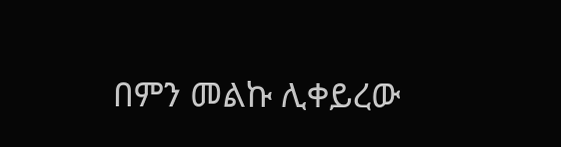በምን መልኩ ሊቀይረው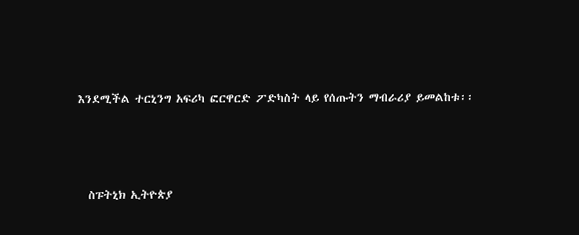እንደሚችል ተርኒንግ አፍሪካ ፎርዋርድ ፖድካስት ላይ የሰጡትን ማብራሪያ ይመልከቱ፡፡



  ስፑትኒክ ኢትዮጵያ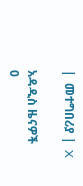|  መተግበሪያ |  X

አዳዲስ ዜናዎች
0